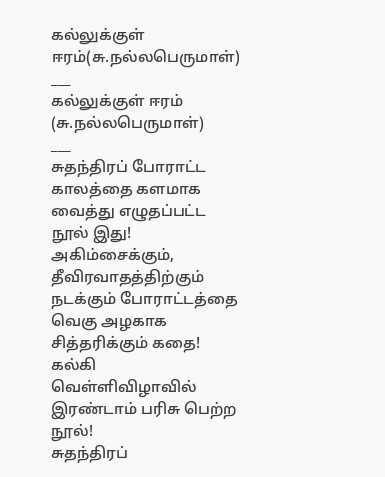கல்லுக்குள் ஈரம்(சு.நல்லபெருமாள்)
___
கல்லுக்குள் ஈரம்
(சு.நல்லபெருமாள்)
___
சுதந்திரப் போராட்ட காலத்தை களமாக வைத்து எழுதப்பட்ட நூல் இது!
அகிம்சைக்கும், தீவிரவாதத்திற்கும் நடக்கும் போராட்டத்தை வெகு அழகாக சித்தரிக்கும் கதை!
கல்கி வெள்ளிவிழாவில் இரண்டாம் பரிசு பெற்ற நூல்!
சுதந்திரப்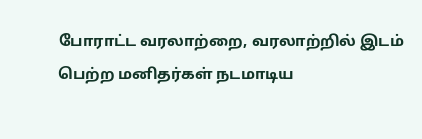போராட்ட வரலாற்றை, வரலாற்றில் இடம் பெற்ற மனிதர்கள் நடமாடிய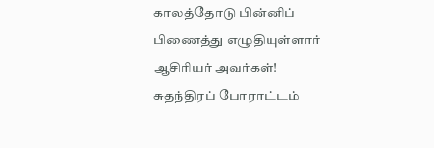காலத்தோடு பின்னிப் பிணைத்து எழுதியுள்ளார் ஆசிரியர் அவர்கள்!
சுதந்திரப் போராட்டம்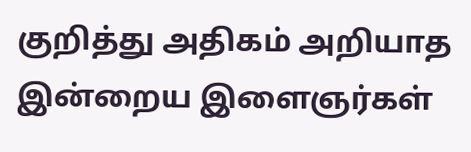குறித்து அதிகம் அறியாத இன்றைய இளைஞர்கள்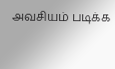அவசியம் படிக்க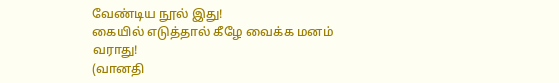வேண்டிய நூல் இது!
கையில் எடுத்தால் கீழே வைக்க மனம் வராது!
(வானதி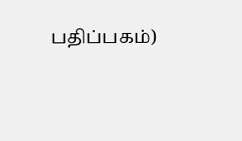பதிப்பகம்)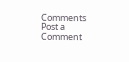Comments
Post a Comment